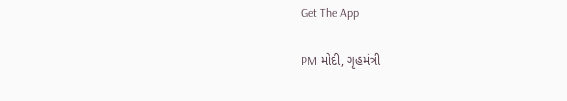Get The App

PM મોદી, ગૃહમંત્રી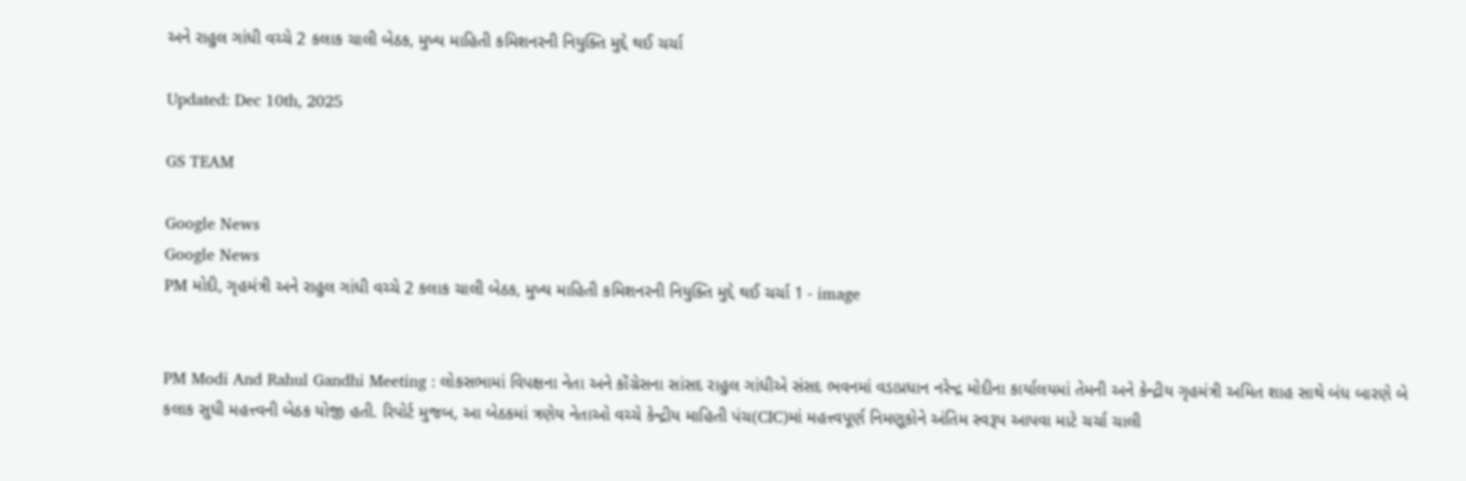અને રાહુલ ગાંધી વચ્ચે 2 કલાક ચાલી બેઠક, મુખ્ય માહિતી કમિશનરની નિયુક્તિ મુદ્દે થઈ ચર્ચા

Updated: Dec 10th, 2025

GS TEAM

Google News
Google News
PM મોદી, ગૃહમંત્રી અને રાહુલ ગાંધી વચ્ચે 2 કલાક ચાલી બેઠક, મુખ્ય માહિતી કમિશનરની નિયુક્તિ મુદ્દે થઈ ચર્ચા 1 - image


PM Modi And Rahul Gandhi Meeting : લોકસભામાં વિપક્ષના નેતા અને કોંગ્રેસના સાંસદ રાહુલ ગાંધીએ સંસદ ભવનમાં વડાપ્રધાન નરેન્દ્ર મોદીના કાર્યાલયમાં તેમની અને કેન્દ્રીય ગૃહમંત્રી અમિત શાહ સાથે બંધ બારણે બે કલાક સુધી મહત્ત્વની બેઠક યોજી હતી. રિપોર્ટ મુજબ, આ બેઠકમાં ત્રણેય નેતાઓ વચ્ચે કેન્દ્રીય માહિતી પંચ(CIC)માં મહત્ત્વપૂર્ણ નિમણૂકોને અંતિમ સ્વરૂપ આપવા માટે ચર્ચા ચાલી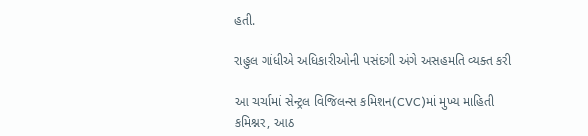હતી.

રાહુલ ગાંધીએ અધિકારીઓની પસંદગી અંગે અસહમતિ વ્યક્ત કરી

આ ચર્ચામાં સેન્ટ્રલ વિજિલન્સ કમિશન(CVC)માં મુખ્ય માહિતી કમિશ્નર, આઠ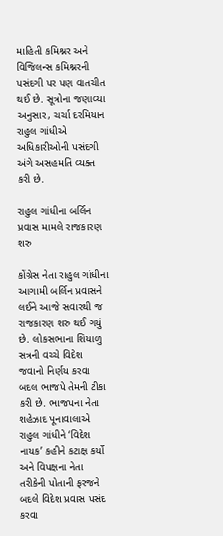માહિતી કમિશ્નર અને વિજિલન્સ કમિશ્નરની પસંદગી પર પણ વાતચીત થઈ છે. સૂત્રોના જણાવ્યા અનુસાર, ચર્ચા દરમિયાન રાહુલ ગાંધીએ અધિકારીઓની પસંદગી અંગે અસહમતિ વ્યક્ત કરી છે.

રાહુલ ગાંધીના બર્લિન પ્રવાસ મામલે રાજકારણ શરુ

કોંગ્રેસ નેતા રાહુલ ગાંધીના આગામી બર્લિન પ્રવાસને લઈને આજે સવારથી જ રાજકારણ શરુ થઈ ગયું છે. લોકસભાના શિયાળુ સત્રની વચ્ચે વિદેશ જવાનો નિર્ણય કરવા બદલ ભાજપે તેમની ટીકા કરી છે. ભાજપના નેતા શહેઝાદ પૂનાવાલાએ રાહુલ ગાંધીને ‘વિદેશ નાયક’ કહીને કટાક્ષ કર્યો અને વિપક્ષના નેતા તરીકેની પોતાની ફરજને બદલે વિદેશ પ્રવાસ પસંદ કરવા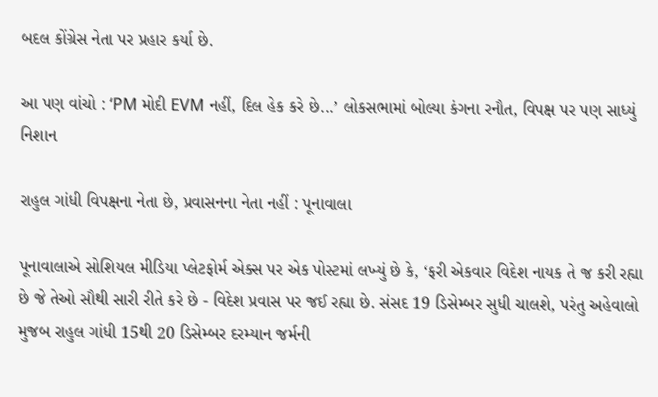બદલ કોંગ્રેસ નેતા પર પ્રહાર કર્યા છે.

આ પણ વાંચો : ‘PM મોદી EVM નહીં, દિલ હેક કરે છે...’ લોકસભામાં બોલ્યા કંગના રનૌત, વિપક્ષ પર પણ સાધ્યું નિશાન

રાહુલ ગાંધી વિપક્ષના નેતા છે, પ્રવાસનના નેતા નહીં : પૂનાવાલા

પૂનાવાલાએ સોશિયલ મીડિયા પ્લેટફોર્મ એક્સ પર એક પોસ્ટમાં લખ્યું છે કે, ‘ફરી એકવાર વિદેશ નાયક તે જ કરી રહ્યા છે જે તેઓ સૌથી સારી રીતે કરે છે - વિદેશ પ્રવાસ પર જઈ રહ્યા છે. સંસદ 19 ડિસેમ્બર સુધી ચાલશે, પરંતુ અહેવાલો મુજબ રાહુલ ગાંધી 15થી 20 ડિસેમ્બર દરમ્યાન જર્મની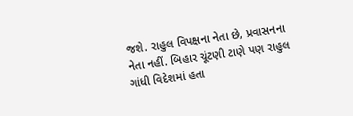જશે. રાહુલ વિપક્ષના નેતા છે, પ્રવાસનના નેતા નહીં. બિહાર ચૂંટણી ટાણે પણ રાહુલ ગાંધી વિદેશમાં હતા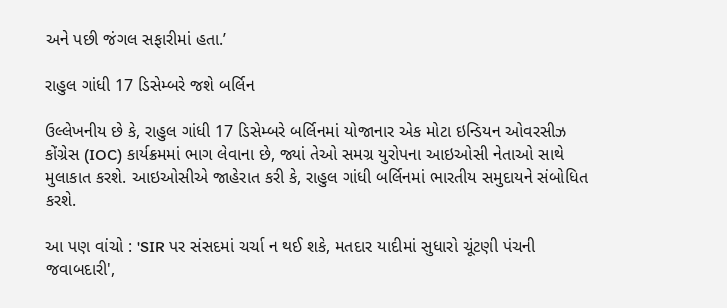અને પછી જંગલ સફારીમાં હતા.’

રાહુલ ગાંધી 17 ડિસેમ્બરે જશે બર્લિન

ઉલ્લેખનીય છે કે, રાહુલ ગાંધી 17 ડિસેમ્બરે બર્લિનમાં યોજાનાર એક મોટા ઇન્ડિયન ઓવરસીઝ કોંગ્રેસ (IOC) કાર્યક્રમમાં ભાગ લેવાના છે, જ્યાં તેઓ સમગ્ર યુરોપના આઇઓસી નેતાઓ સાથે મુલાકાત કરશે. આઇઓસીએ જાહેરાત કરી કે, રાહુલ ગાંધી બર્લિનમાં ભારતીય સમુદાયને સંબોધિત કરશે.

આ પણ વાંચો : 'SIR પર સંસદમાં ચર્ચા ન થઈ શકે, મતદાર યાદીમાં સુધારો ચૂંટણી પંચની જવાબદારી',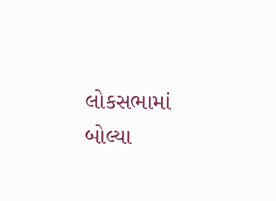લોકસભામાં બોલ્યા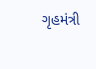ગૃહમંત્રી